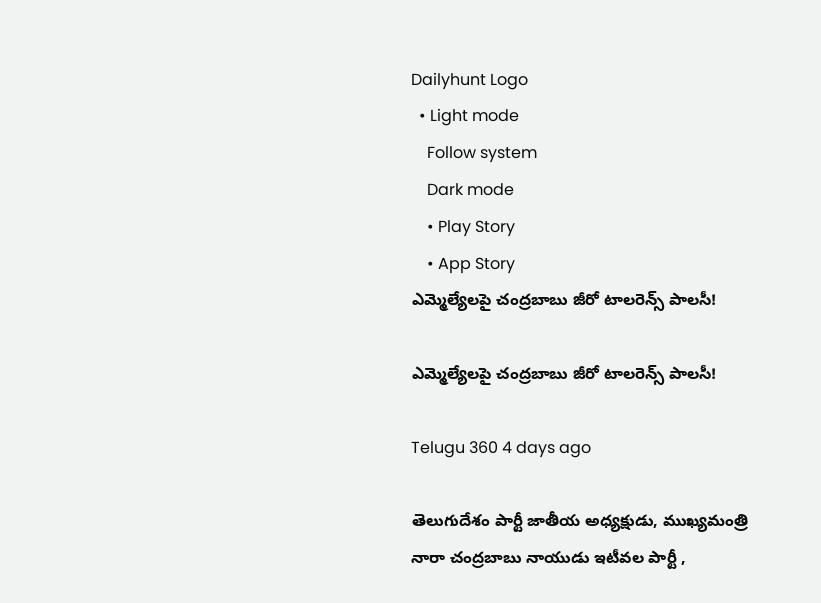Dailyhunt Logo
  • Light mode
    Follow system
    Dark mode
    • Play Story
    • App Story
ఎమ్మెల్యేలపై చంద్రబాబు జీరో టాలరెన్స్ పాలసీ!

ఎమ్మెల్యేలపై చంద్రబాబు జీరో టాలరెన్స్ పాలసీ!

Telugu 360 4 days ago

తెలుగుదేశం పార్టీ జాతీయ అధ్యక్షుడు, ముఖ్యమంత్రి నారా చంద్రబాబు నాయుడు ఇటీవల పార్టీ ,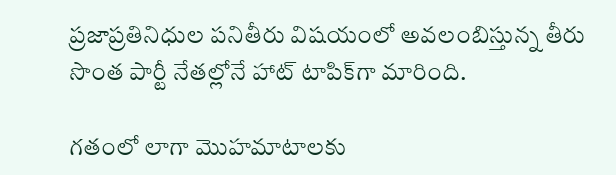ప్రజాప్రతినిధుల పనితీరు విషయంలో అవలంబిస్తున్న తీరు సొంత పార్టీ నేతల్లోనే హాట్ టాపిక్‌గా మారింది.

గతంలో లాగా మొహమాటాలకు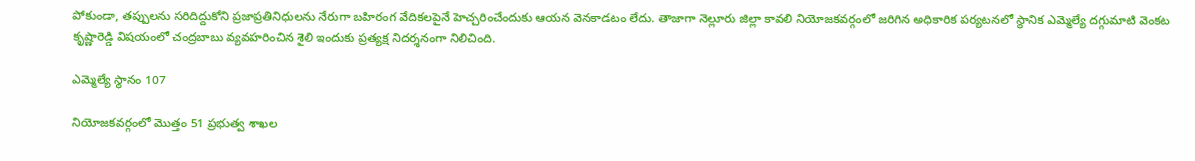పోకుండా, తప్పులను సరిదిద్దుకోని ప్రజాప్రతినిధులను నేరుగా బహిరంగ వేదికలపైనే హెచ్చరించేందుకు ఆయన వెనకాడటం లేదు. తాజాగా నెల్లూరు జిల్లా కావలి నియోజకవర్గంలో జరిగిన అధికారిక పర్యటనలో స్థానిక ఎమ్మెల్యే దగ్గుమాటి వెంకట కృష్ణారెడ్డి విషయంలో చంద్రబాబు వ్యవహరించిన శైలి ఇందుకు ప్రత్యక్ష నిదర్శనంగా నిలిచింది.

ఎమ్మెల్యే స్థానం 107

నియోజకవర్గంలో మొత్తం 51 ప్రభుత్వ శాఖల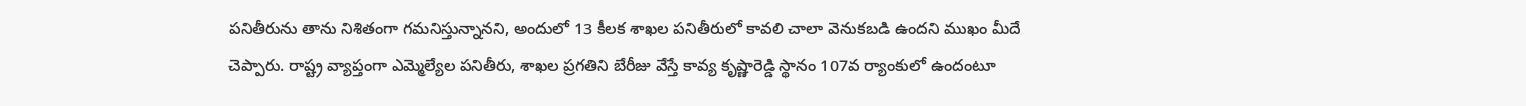పనితీరును తాను నిశితంగా గమనిస్తున్నానని, అందులో 13 కీలక శాఖల పనితీరులో కావలి చాలా వెనుకబడి ఉందని ముఖం మీదే చెప్పారు. రాష్ట్ర వ్యాప్తంగా ఎమ్మెల్యేల పనితీరు, శాఖల ప్రగతిని బేరీజు వేస్తే కావ్య కృష్ణారెడ్డి స్థానం 107వ ర్యాంకులో ఉందంటూ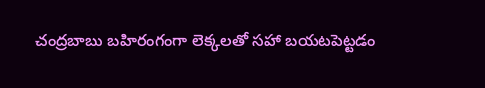చంద్రబాబు బహిరంగంగా లెక్కలతో సహా బయటపెట్టడం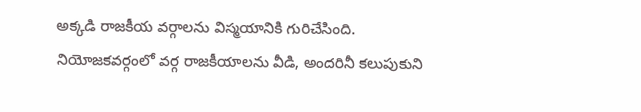అక్కడి రాజకీయ వర్గాలను విస్మయానికి గురిచేసింది. నియోజకవర్గంలో వర్గ రాజకీయాలను వీడి, అందరినీ కలుపుకుని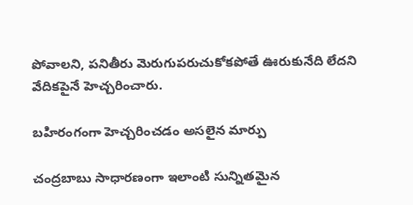పోవాలని, పనితీరు మెరుగుపరుచుకోకపోతే ఊరుకునేది లేదని వేదికపైనే హెచ్చరించారు.

బహిరంగంగా హెచ్చరించడం అసలైన మార్పు

చంద్రబాబు సాధారణంగా ఇలాంటి సున్నితమైన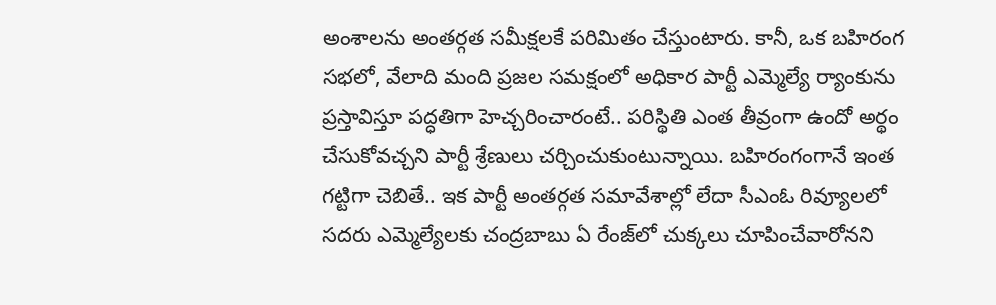అంశాలను అంతర్గత సమీక్షలకే పరిమితం చేస్తుంటారు. కానీ, ఒక బహిరంగ సభలో, వేలాది మంది ప్రజల సమక్షంలో అధికార పార్టీ ఎమ్మెల్యే ర్యాంకును ప్రస్తావిస్తూ పద్ధతిగా హెచ్చరించారంటే.. పరిస్థితి ఎంత తీవ్రంగా ఉందో అర్థం చేసుకోవచ్చని పార్టీ శ్రేణులు చర్చించుకుంటున్నాయి. బహిరంగంగానే ఇంత గట్టిగా చెబితే.. ఇక పార్టీ అంతర్గత సమావేశాల్లో లేదా సీఎంఓ రివ్యూలలో సదరు ఎమ్మెల్యేలకు చంద్రబాబు ఏ రేంజ్‌లో చుక్కలు చూపించేవారోనని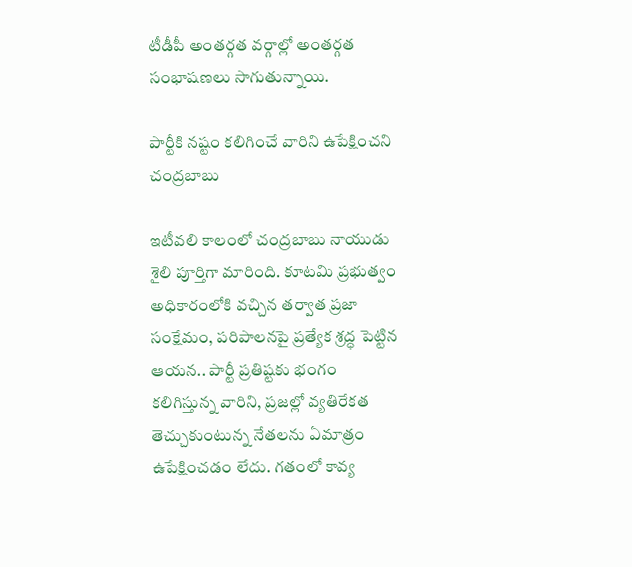టీడీపీ అంతర్గత వర్గాల్లో అంతర్గత సంభాషణలు సాగుతున్నాయి.

పార్టీకి నష్టం కలిగించే వారిని ఉపేక్షించని చంద్రబాబు

ఇటీవలి కాలంలో చంద్రబాబు నాయుడు శైలి పూర్తిగా మారింది. కూటమి ప్రభుత్వం అధికారంలోకి వచ్చిన తర్వాత ప్రజా సంక్షేమం, పరిపాలనపై ప్రత్యేక శ్రద్ధ పెట్టిన ఆయన.. పార్టీ ప్రతిష్టకు భంగం కలిగిస్తున్న వారిని, ప్రజల్లో వ్యతిరేకత తెచ్చుకుంటున్న నేతలను ఏమాత్రం ఉపేక్షించడం లేదు. గతంలో కావ్య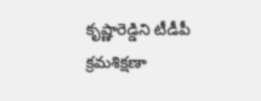కృష్ణారెడ్డిని టీడీపీ క్రమశిక్షణా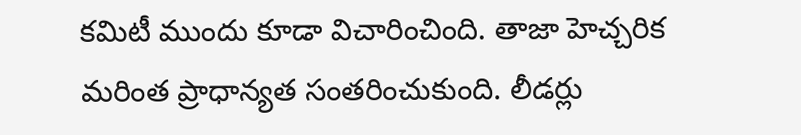కమిటీ ముందు కూడా విచారించింది. తాజా హెచ్చరిక మరింత ప్రాధాన్యత సంతరించుకుంది. లీడర్లు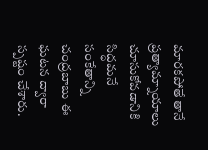మారకపోతే తానే ప్రత్యామ్నాయాలు చూసుకోవడానికి సిద్ధమనే సంకేతాన్ని చంద్రబాబు ఈ ఘటన ద్వారా స్పష్టం చేశారు.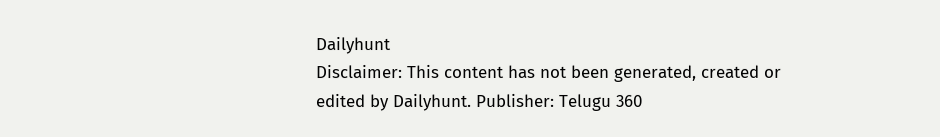Dailyhunt
Disclaimer: This content has not been generated, created or edited by Dailyhunt. Publisher: Telugu 360